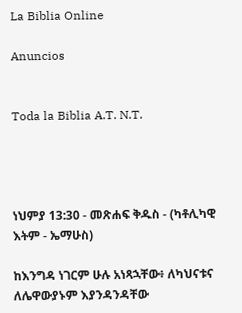La Biblia Online

Anuncios


Toda la Biblia A.T. N.T.




ነህምያ 13:30 - መጽሐፍ ቅዱስ - (ካቶሊካዊ እትም - ኤማሁስ)

ከእንግዳ ነገርም ሁሉ አነጻኋቸው፥ ለካህናቱና ለሌዋውያኑም እያንዳንዳቸው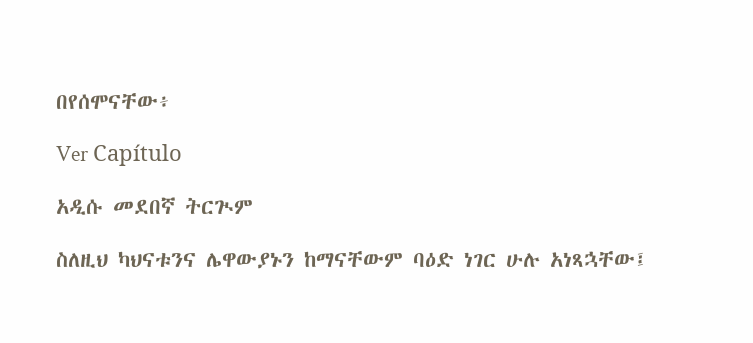በየሰሞናቸው፥

Ver Capítulo

አዲሱ መደበኛ ትርጒም

ስለዚህ ካህናቱንና ሌዋውያኑን ከማናቸውም ባዕድ ነገር ሁሉ አነጻኋቸው፤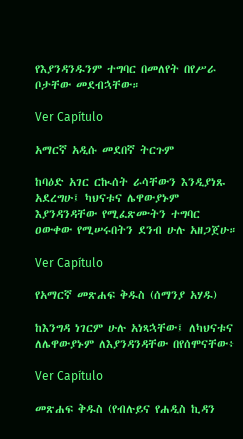የእያንዳንዱንም ተግባር በመለየት በየሥራ ቦታቸው መደብኋቸው።

Ver Capítulo

አማርኛ አዲሱ መደበኛ ትርጉም

ከባዕድ አገር ርኲሰት ራሳቸውን እንዲያነጹ አደረግሁ፤ ካህናቱና ሌዋውያኑም እያንዳንዳቸው የሚፈጽሙትን ተግባር ዐውቀው የሚሠሩበትን ደንብ ሁሉ አዘጋጀሁ።

Ver Capítulo

የአማርኛ መጽሐፍ ቅዱስ (ሰማንያ አሃዱ)

ከእንግዳ ነገርም ሁሉ አነጻኋቸው፤ ለካህናቱና ለሌዋውያኑም ለእያንዳንዳቸው በየሰሞናቸው፥

Ver Capítulo

መጽሐፍ ቅዱስ (የብሉይና የሐዲስ ኪዳን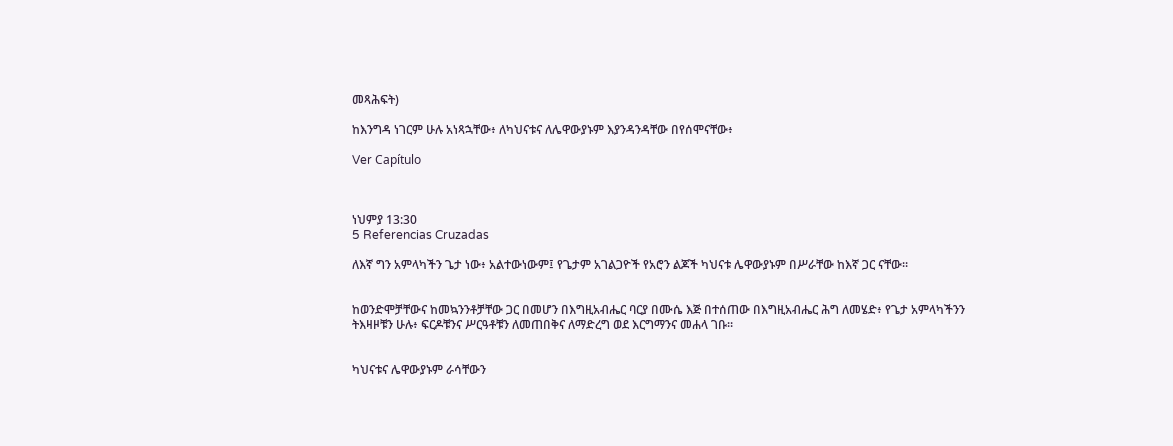መጻሕፍት)

ከእንግዳ ነገርም ሁሉ አነጻኋቸው፥ ለካህናቱና ለሌዋውያኑም እያንዳንዳቸው በየሰሞናቸው፥

Ver Capítulo



ነህምያ 13:30
5 Referencias Cruzadas

ለእኛ ግን አምላካችን ጌታ ነው፥ አልተውነውም፤ የጌታም አገልጋዮች የአሮን ልጆች ካህናቱ ሌዋውያኑም በሥራቸው ከእኛ ጋር ናቸው።


ከወንድሞቻቸውና ከመኳንንቶቻቸው ጋር በመሆን በእግዚአብሔር ባርያ በሙሴ እጅ በተሰጠው በእግዚአብሔር ሕግ ለመሄድ፥ የጌታ አምላካችንን ትእዛዞቹን ሁሉ፥ ፍርዶቹንና ሥርዓቶቹን ለመጠበቅና ለማድረግ ወደ እርግማንና መሐላ ገቡ።


ካህናቱና ሌዋውያኑም ራሳቸውን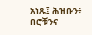አነጹ፤ ሕዝቡን፥ በሮቹንና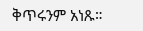ቅጥሩንም አነጹ።